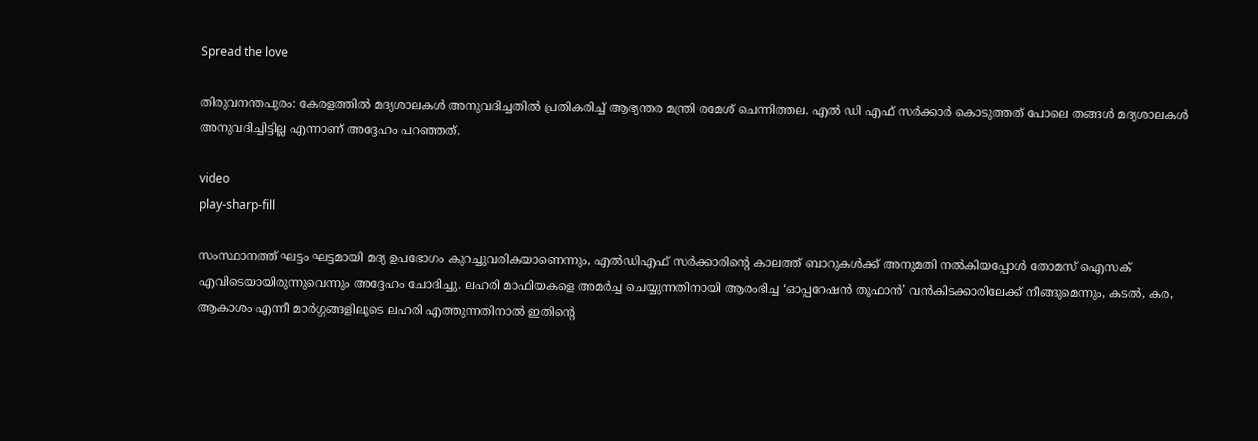Spread the love

തിരുവനന്തപുരം: കേരളത്തില്‍ മദ്യശാലകള്‍ അനുവദിച്ചതില്‍ പ്രതികരിച്ച്‌ ആഭ്യന്തര മന്ത്രി രമേശ് ചെന്നിത്തല. എല്‍ ഡി എഫ് സർക്കാർ കൊടുത്തത് പോലെ തങ്ങള്‍ മദ്യശാലകള്‍ അനുവദിച്ചിട്ടില്ല എന്നാണ് അദ്ദേഹം പറഞ്ഞത്.

video
play-sharp-fill

സംസ്ഥാനത്ത് ഘട്ടം ഘട്ടമായി മദ്യ ഉപഭോഗം കുറച്ചുവരികയാണെന്നും, എല്‍ഡിഎഫ് സർക്കാരിന്റെ കാലത്ത് ബാറുകള്‍ക്ക് അനുമതി നല്‍കിയപ്പോള്‍ തോമസ് ഐസക് എവിടെയായിരുന്നുവെന്നും അദ്ദേഹം ചോദിച്ചു. ലഹരി മാഫിയകളെ അമർച്ച ചെയ്യുന്നതിനായി ആരംഭിച്ച ‘ഓപ്പറേഷൻ തൂഫാൻ’ വൻകിടക്കാരിലേക്ക് നീങ്ങുമെന്നും, കടല്‍, കര, ആകാശം എന്നീ മാർഗ്ഗങ്ങളിലൂടെ ലഹരി എത്തുന്നതിനാല്‍ ഇതിന്റെ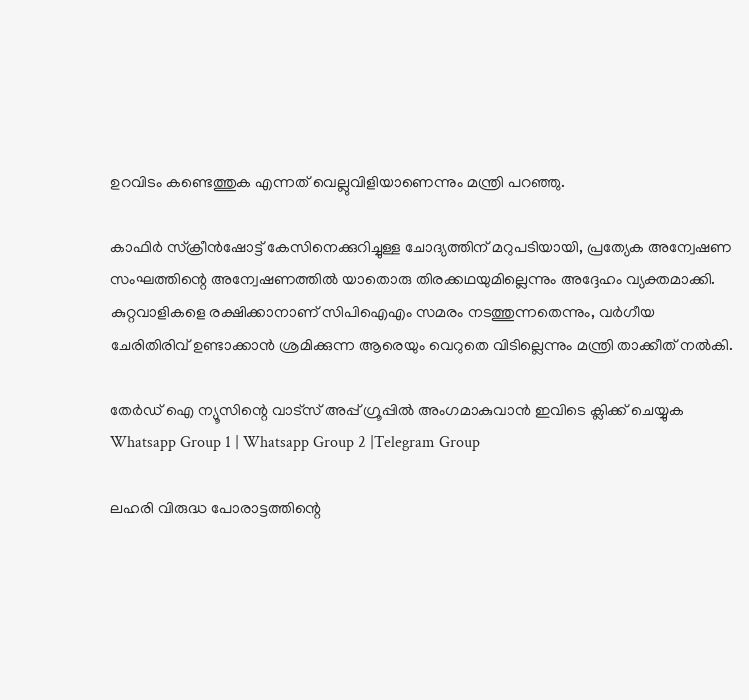ഉറവിടം കണ്ടെത്തുക എന്നത് വെല്ലുവിളിയാണെന്നും മന്ത്രി പറഞ്ഞു.

കാഫിർ സ്ക്രീൻഷോട്ട് കേസിനെക്കുറിച്ചുള്ള ചോദ്യത്തിന് മറുപടിയായി, പ്രത്യേക അന്വേഷണ സംഘത്തിന്റെ അന്വേഷണത്തില്‍ യാതൊരു തിരക്കഥയുമില്ലെന്നും അദ്ദേഹം വ്യക്തമാക്കി. കുറ്റവാളികളെ രക്ഷിക്കാനാണ് സിപിഐഎം സമരം നടത്തുന്നതെന്നും, വർഗീയ ചേരിതിരിവ് ഉണ്ടാക്കാൻ ശ്രമിക്കുന്ന ആരെയും വെറുതെ വിടില്ലെന്നും മന്ത്രി താക്കീത് നല്‍കി.

തേർഡ് ഐ ന്യൂസിന്റെ വാട്സ് അപ്പ് ഗ്രൂപ്പിൽ അംഗമാകുവാൻ ഇവിടെ ക്ലിക്ക് ചെയ്യുക
Whatsapp Group 1 | Whatsapp Group 2 |Telegram Group

ലഹരി വിരുദ്ധ പോരാട്ടത്തിന്റെ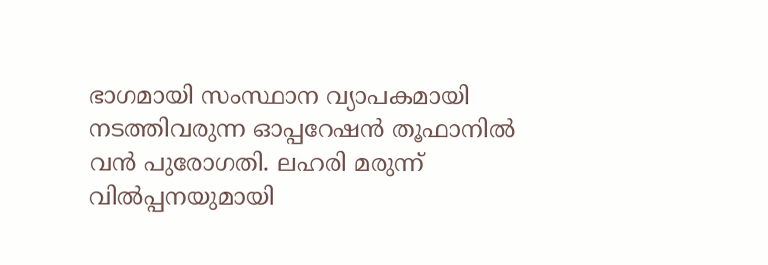ഭാഗമായി സംസ്ഥാന വ്യാപകമായി നടത്തിവരുന്ന ഓപ്പറേഷൻ തൂഫാനില്‍ വൻ പുരോഗതി. ലഹരി മരുന്ന് വില്‍പ്പനയുമായി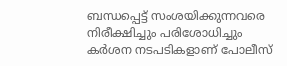ബന്ധപ്പെട്ട് സംശയിക്കുന്നവരെ നിരീക്ഷിച്ചും പരിശോധിച്ചും കർശന നടപടികളാണ് പോലീസ്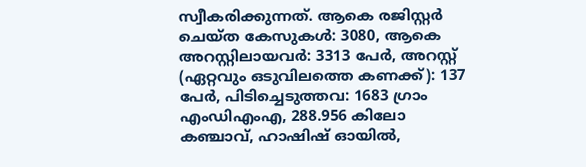സ്വീകരിക്കുന്നത്. ആകെ രജിസ്റ്റർ ചെയ്ത കേസുകള്‍: 3080, ആകെ അറസ്റ്റിലായവർ: 3313 പേർ, അറസ്റ്റ് (ഏറ്റവും ഒടുവിലത്തെ കണക്ക്): 137 പേർ, പിടിച്ചെടുത്തവ: 1683 ഗ്രാം എംഡിഎംഎ, 288.956 കിലോ കഞ്ചാവ്, ഹാഷിഷ് ഓയില്‍,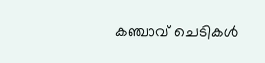കഞ്ചാവ് ചെടികള്‍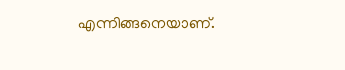എന്നിങ്ങനെയാണ്.